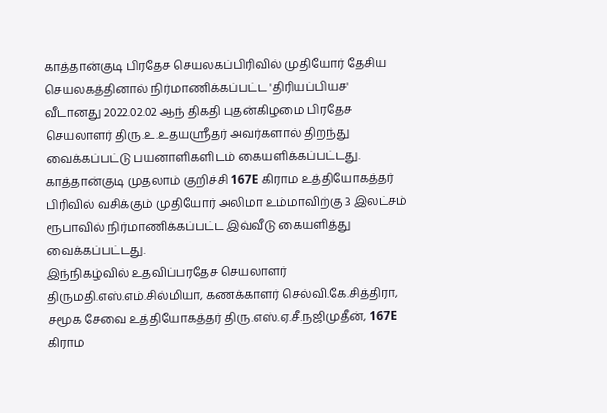காத்தான்குடி பிரதேச செயலகப்பிரிவில் முதியோர் தேசிய செயலகத்தினால் நிர்மாணிக்கப்பட்ட 'திரியப்பியச' வீடானது 2022.02.02 ஆந் திகதி புதன்கிழமை பிரதேச செயலாளர் திரு.உ.உதயஸ்ரீதர் அவர்களால் திறந்து வைக்கப்பட்டு பயனாளிகளிடம் கையளிக்கப்பட்டது.
காத்தான்குடி முதலாம் குறிச்சி 167E கிராம உத்தியோகத்தர் பிரிவில் வசிக்கும் முதியோர் அலிமா உம்மாவிற்கு 3 இலட்சம் ரூபாவில் நிர்மாணிக்கப்பட்ட இவ்வீடு கையளித்து வைக்கப்பட்டது.
இந்நிகழ்வில் உதவிப்பரதேச செயலாளர் திருமதி.எஸ்.எம்.சில்மியா, கணக்காளர் செல்வி.கே.சித்திரா, சமூக சேவை உத்தியோகத்தர் திரு.எஸ்.ஏ.சீ.நஜிமுதீன், 167E கிராம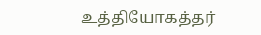உத்தியோகத்தர்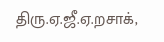திரு.ஏ.ஜீ.ஏ.றசாக்,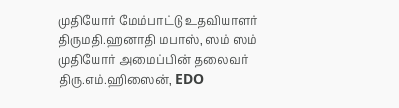முதியோர் மேம்பாட்டு உதவியாளர் திருமதி.ஹனாதி மபாஸ், ஸம் ஸம் முதியோர் அமைப்பின் தலைவர் திரு.எம்.ஹிஸைன், EDO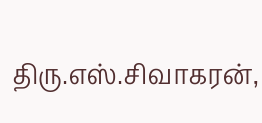திரு.எஸ்.சிவாகரன்,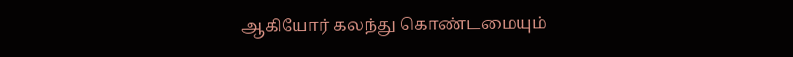ஆகியோர் கலந்து கொண்டமையும்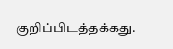குறிப்பிடத்தக்கது.